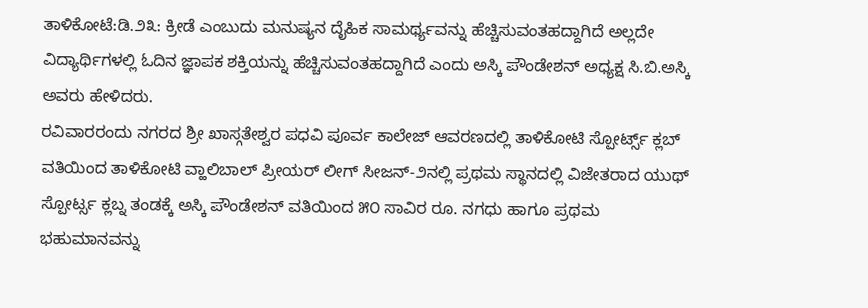ತಾಳಿಕೋಟೆ:ಡಿ.೨೩: ಕ್ರೀಡೆ ಎಂಬುದು ಮನುಷ್ಯನ ದೈಹಿಕ ಸಾಮರ್ಥ್ಯವನ್ನು ಹೆಚ್ಚಿಸುವಂತಹದ್ದಾಗಿದೆ ಅಲ್ಲದೇ ವಿದ್ಯಾರ್ಥಿಗಳಲ್ಲಿ ಓದಿನ ಜ್ಞಾಪಕ ಶಕ್ತಿಯನ್ನು ಹೆಚ್ಚಿಸುವಂತಹದ್ದಾಗಿದೆ ಎಂದು ಅಸ್ಕಿ ಪೌಂಡೇಶನ್ ಅಧ್ಯಕ್ಷ ಸಿ.ಬಿ.ಅಸ್ಕಿ ಅವರು ಹೇಳಿದರು.
ರವಿವಾರರಂದು ನಗರದ ಶ್ರೀ ಖಾಸ್ಗತೇಶ್ವರ ಪಧವಿ ಪೂರ್ವ ಕಾಲೇಜ್ ಆವರಣದಲ್ಲಿ ತಾಳಿಕೋಟಿ ಸ್ಪೋರ್ಟ್ಸ್ ಕ್ಲಬ್ ವತಿಯಿಂದ ತಾಳಿಕೋಟಿ ವ್ಹಾಲಿಬಾಲ್ ಪ್ರೀಯರ್ ಲೀಗ್ ಸೀಜನ್-೨ನಲ್ಲಿ ಪ್ರಥಮ ಸ್ಥಾನದಲ್ಲಿ ವಿಜೇತರಾದ ಯುಥ್ ಸ್ಪೋರ್ಟ್ಸ ಕ್ಲಬ್ನ ತಂಡಕ್ಕೆ ಅಸ್ಕಿ ಪೌಂಡೇಶನ್ ವತಿಯಿಂದ ೫೦ ಸಾವಿರ ರೂ. ನಗಧು ಹಾಗೂ ಪ್ರಥಮ ಭಹುಮಾನವನ್ನು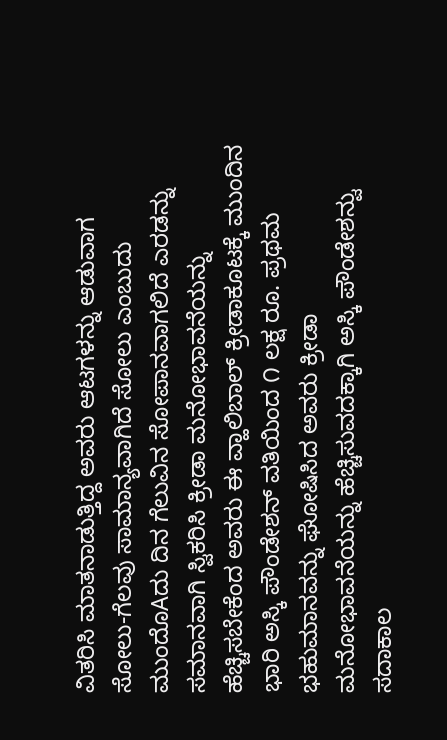ವಿತರಿಸಿ ಮಾತನಾಡುತ್ತಿದ್ದ ಅವರು ಆಟಗಳನ್ನು ಆಡುವಾಗ ಸೋಲು-ಗೆಲವು ಸಾಮಾನ್ಯವಾಗಿದೆ ಸೋಲು ಎಂಬುದು ಮುಂದೊAದು ದಿನ ಗೆಲುವಿನ ಸೋಪಾನವಾಗಲಿದೆ ಎರಡನ್ನು ಸಮಾನವಾಗಿ ಸ್ವಿಕರಿಸಿ ಕ್ರೀಡಾ ಮನೋಭಾವನೆಯನ್ನು ಹೆಚ್ಚಿಸಬೇಕೆಂದ ಅವರು ಈ ವ್ಹಾಲಿಬಾಲ್ ಕ್ರೀಡಾಕೂಟಕ್ಕೆ ಮುಂದಿನ ಭಾರಿ ಅಸ್ಕಿ ಪೌಂಡೇಶನ್ ವತಿಯಿಂದ ೧ ಲಕ್ಷ ರೂ. ಪ್ರಥಮ ಭಹುಮಾನವನ್ನು ಘೋಷಿಸಿದ ಅವರು ಕ್ರೀಡಾ ಮನೋಭಾವನೆಯನ್ನು ಹೆಚ್ಚಿಸುವದಕ್ಕಾಗಿ ಅಸ್ಕಿ ಪೌಂಡೇಶನ್ವು ಸದಾಕಾಲ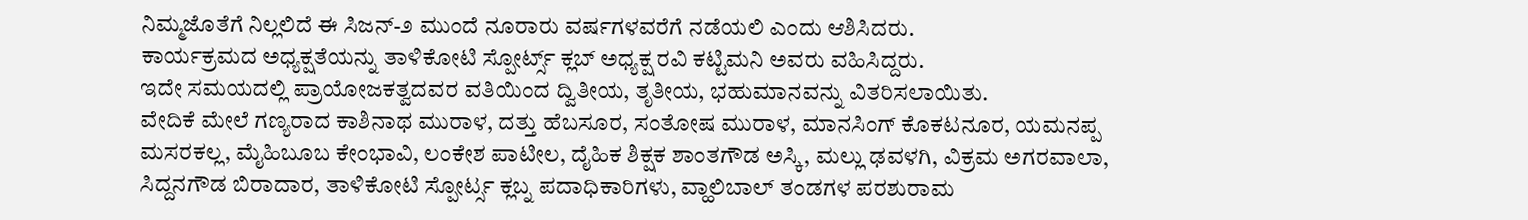ನಿಮ್ಮಜೊತೆಗೆ ನಿಲ್ಲಲಿದೆ ಈ ಸಿಜನ್-೨ ಮುಂದೆ ನೂರಾರು ವರ್ಷಗಳವರೆಗೆ ನಡೆಯಲಿ ಎಂದು ಆಶಿಸಿದರು.
ಕಾರ್ಯಕ್ರಮದ ಅಧ್ಯಕ್ಷತೆಯನ್ನು ತಾಳಿಕೋಟಿ ಸ್ಪೋರ್ಟ್ಸ್ ಕ್ಲಬ್ ಅಧ್ಯಕ್ಷ ರವಿ ಕಟ್ಟಿಮನಿ ಅವರು ವಹಿಸಿದ್ದರು.
ಇದೇ ಸಮಯದಲ್ಲಿ ಪ್ರಾಯೋಜಕತ್ವದವರ ವತಿಯಿಂದ ದ್ವಿತೀಯ, ತೃತೀಯ, ಭಹುಮಾನವನ್ನು ವಿತರಿಸಲಾಯಿತು.
ವೇದಿಕೆ ಮೇಲೆ ಗಣ್ಯರಾದ ಕಾಶಿನಾಥ ಮುರಾಳ, ದತ್ತು ಹೆಬಸೂರ, ಸಂತೋಷ ಮುರಾಳ, ಮಾನಸಿಂಗ್ ಕೊಕಟನೂರ, ಯಮನಪ್ಪ ಮಸರಕಲ್ಲ, ಮೈಹಿಬೂಬ ಕೇಂಭಾವಿ, ಲಂಕೇಶ ಪಾಟೀಲ, ದೈಹಿಕ ಶಿಕ್ಷಕ ಶಾಂತಗೌಡ ಅಸ್ಕಿ, ಮಲ್ಲು ಢವಳಗಿ, ವಿಕ್ರಮ ಅಗರವಾಲಾ, ಸಿದ್ದನಗೌಡ ಬಿರಾದಾರ, ತಾಳಿಕೋಟಿ ಸ್ಪೋರ್ಟ್ಸ ಕ್ಲಬ್ನ ಪದಾಧಿಕಾರಿಗಳು, ವ್ಹಾಲಿಬಾಲ್ ತಂಡಗಳ ಪರಶುರಾಮ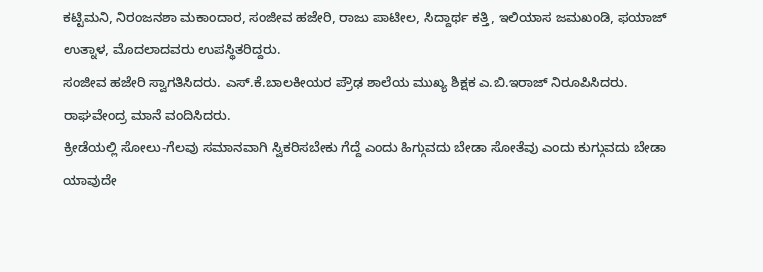ಕಟ್ಟಿಮನಿ, ನಿರಂಜನಶಾ ಮಕಾಂದಾರ, ಸಂಜೀವ ಹಜೇರಿ, ರಾಜು ಪಾಟೀಲ, ಸಿದ್ದಾರ್ಥ ಕತ್ತಿ, ಇಲಿಯಾಸ ಜಮಖಂಡಿ, ಫಯಾಜ್ ಉತ್ನಾಳ, ಮೊದಲಾದವರು ಉಪಸ್ಥಿತರಿದ್ದರು.
ಸಂಜೀವ ಹಜೇರಿ ಸ್ವಾಗತಿಸಿದರು. ಎಸ್.ಕೆ.ಬಾಲಕೀಯರ ಪ್ರೌಢ ಶಾಲೆಯ ಮುಖ್ಯ ಶಿಕ್ಷಕ ಎ.ಬಿ.ಇರಾಜ್ ನಿರೂಪಿಸಿದರು. ರಾಘವೇಂದ್ರ ಮಾನೆ ವಂದಿಸಿದರು.
ಕ್ರೀಡೆಯಲ್ಲಿ ಸೋಲು-ಗೆಲವು ಸಮಾನವಾಗಿ ಸ್ವಿಕರಿಸಬೇಕು ಗೆದ್ದೆ ಎಂದು ಹಿಗ್ಗುವದು ಬೇಡಾ ಸೋತೆವು ಎಂದು ಕುಗ್ಗುವದು ಬೇಡಾ ಯಾವುದೇ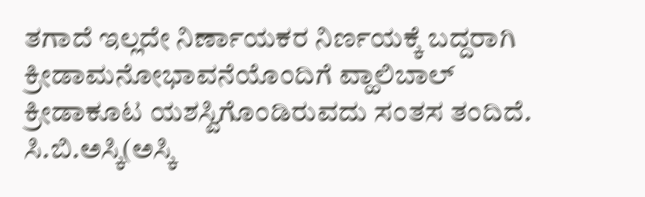ತಗಾದೆ ಇಲ್ಲದೇ ನಿರ್ಣಾಯಕರ ನಿರ್ಣಯಕ್ಕೆ ಬದ್ದರಾಗಿ ಕ್ರೀಡಾಮನೋಭಾವನೆಯೊಂದಿಗೆ ವ್ಹಾಲಿಬಾಲ್ ಕ್ರೀಡಾಕೂಟ ಯಶಸ್ವಿಗೊಂಡಿರುವದು ಸಂತಸ ತಂದಿದೆ.
ಸಿ.ಬಿ.ಅಸ್ಕಿ(ಅಸ್ಕಿ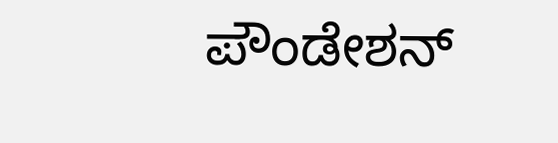ಪೌಂಡೇಶನ್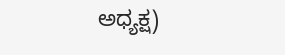ಅಧ್ಯಕ್ಷ)